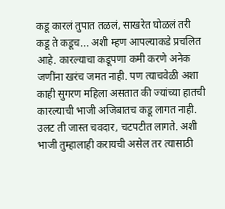कडू कारलं तुपात तळलं, साखरेत घोळलं तरी कडू ते कडूच... अशी म्हण आपल्याकडे प्रचलित आहे. कारल्याचा कडूपणा कमी करणे अनेक जणींना खरंच जमत नाही. पण त्याचवेळी अशा काही सुगरण महिला असतात की ज्यांच्या हातची कारल्याची भाजी अजिबातच कडू लागत नाही. उलट ती जास्त चवदार, चटपटीत लागते. अशी भाजी तुम्हालाही करायची असेल तर त्यासाठी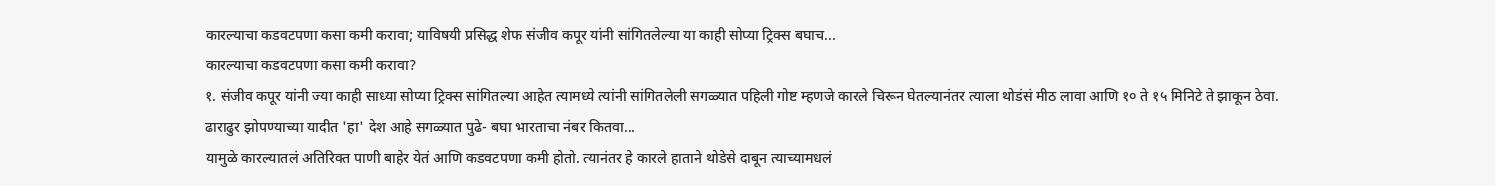कारल्याचा कडवटपणा कसा कमी करावा; याविषयी प्रसिद्ध शेफ संजीव कपूर यांनी सांगितलेल्या या काही सोप्या ट्रिक्स बघाच...
कारल्याचा कडवटपणा कसा कमी करावा?
१. संजीव कपूर यांनी ज्या काही साध्या सोप्या ट्रिक्स सांगितल्या आहेत त्यामध्ये त्यांनी सांगितलेली सगळ्यात पहिली गोष्ट म्हणजे कारले चिरून घेतल्यानंतर त्याला थोडंसं मीठ लावा आणि १० ते १५ मिनिटे ते झाकून ठेवा.
ढाराढुर झोपण्याच्या यादीत 'हा' देश आहे सगळ्यात पुढे- बघा भारताचा नंबर कितवा...
यामुळे कारल्यातलं अतिरिक्त पाणी बाहेर येतं आणि कडवटपणा कमी होतो. त्यानंतर हे कारले हाताने थोडेसे दाबून त्याच्यामधलं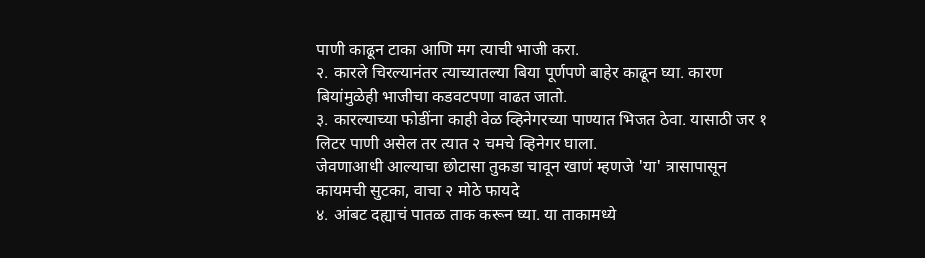पाणी काढून टाका आणि मग त्याची भाजी करा.
२. कारले चिरल्यानंतर त्याच्यातल्या बिया पूर्णपणे बाहेर काढून घ्या. कारण बियांमुळेही भाजीचा कडवटपणा वाढत जातो.
३. कारल्याच्या फोडींना काही वेळ व्हिनेगरच्या पाण्यात भिजत ठेवा. यासाठी जर १ लिटर पाणी असेल तर त्यात २ चमचे व्हिनेगर घाला.
जेवणाआधी आल्याचा छोटासा तुकडा चावून खाणं म्हणजे 'या' त्रासापासून कायमची सुटका, वाचा २ मोठे फायदे
४. आंबट दह्याचं पातळ ताक करून घ्या. या ताकामध्ये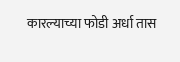कारल्याच्या फोडी अर्धा तास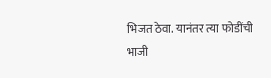भिजत ठेवा. यानंतर त्या फोडींची भाजी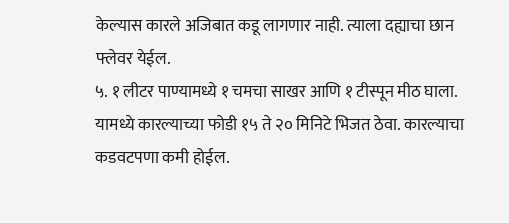केल्यास कारले अजिबात कडू लागणार नाही. त्याला दह्याचा छान फ्लेवर येईल.
५. १ लीटर पाण्यामध्ये १ चमचा साखर आणि १ टीस्पून मीठ घाला. यामध्ये कारल्याच्या फोडी १५ ते २० मिनिटे भिजत ठेवा. कारल्याचा कडवटपणा कमी होईल.